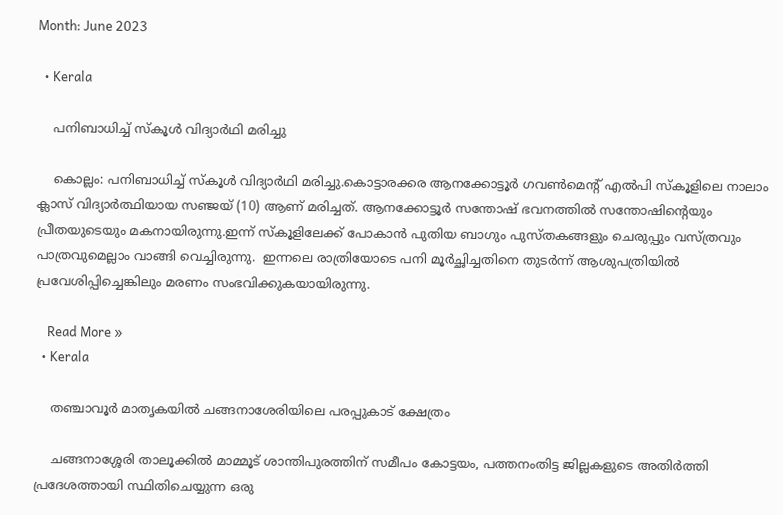Month: June 2023

  • Kerala

    പനിബാധിച്ച്‌ സ്കൂള്‍ വിദ്യാര്‍ഥി മരിച്ചു

    കൊല്ലം: പനിബാധിച്ച്‌ സ്കൂള്‍ വിദ്യാര്‍ഥി മരിച്ചു.കൊട്ടാരക്കര ആനക്കോട്ടൂര്‍ ഗവണ്‍മെന്റ് എല്‍പി സ്കൂളിലെ നാലാം ക്ലാസ് വിദ്യാര്‍ത്ഥിയായ സഞ്ജയ് (10) ആണ് മരിച്ചത്. ആനക്കോട്ടൂര്‍ സന്തോഷ് ഭവനത്തില്‍ സന്തോഷിന്റെയും പ്രീതയുടെയും മകനായിരുന്നു.ഇന്ന് സ്കൂളിലേക്ക് പോകാൻ പുതിയ ബാഗും പുസ്തകങ്ങളും ചെരുപ്പും വസ്ത്രവും പാത്രവുമെല്ലാം വാങ്ങി വെച്ചിരുന്നു.  ഇന്നലെ രാത്രിയോടെ പനി മൂര്‍ച്ഛിച്ചതിനെ തുടർന്ന് ആശുപത്രിയിൽ പ്രവേശിപ്പിച്ചെങ്കിലും‌ മരണം സംഭവിക്കുകയായിരുന്നു.

    Read More »
  • Kerala

    തഞ്ചാവൂർ മാതൃകയിൽ ചങ്ങനാശേരിയിലെ പരപ്പുകാട് ക്ഷേത്രം

    ചങ്ങനാശ്ശേരി താലൂക്കിൽ മാമ്മൂട് ശാന്തിപുരത്തിന് സമീപം കോട്ടയം, പത്തനംതിട്ട ജില്ലകളുടെ അതിർത്തി പ്രദേശത്തായി സ്ഥിതിചെയ്യുന്ന ഒരു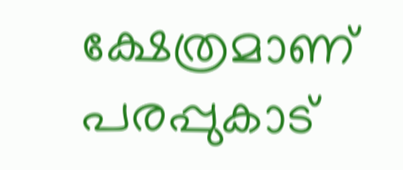ക്ഷേത്രമാണ് പരപ്പുകാട്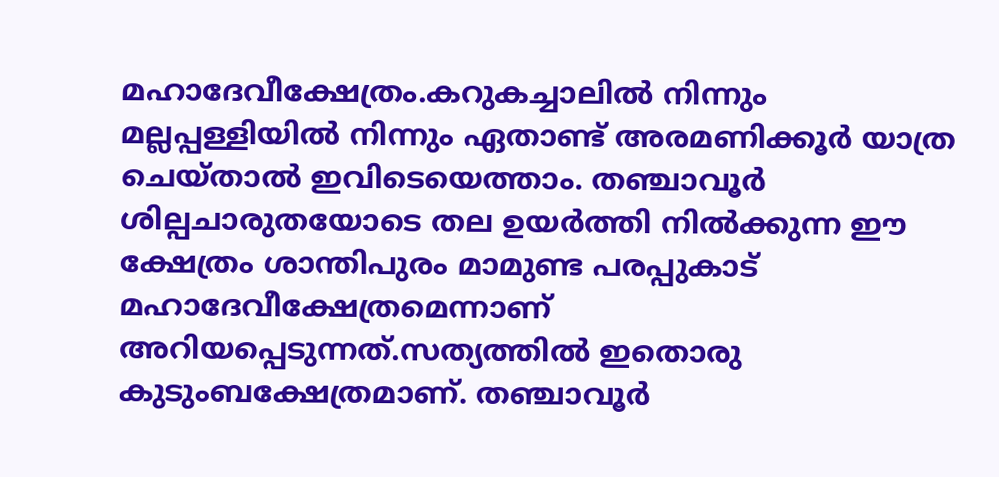മഹാദേവീക്ഷേത്രം.കറുകച്ചാലിൽ നിന്നും മല്ലപ്പള്ളിയിൽ നിന്നും ഏതാണ്ട് അരമണിക്കൂർ യാത്ര ചെയ്താൽ ഇവിടെയെത്താം. തഞ്ചാവൂർ ശില്പചാരുതയോടെ തല ഉയർത്തി നിൽക്കുന്ന ഈ‌ ക്ഷേത്രം ശാന്തിപുരം മാമുണ്ട പരപ്പുകാട് മഹാദേവീക്ഷേത്രമെന്നാണ് അറിയപ്പെടുന്നത്.സത്യത്തിൽ ഇതൊരു കുടുംബക്ഷേത്രമാണ്. തഞ്ചാവൂർ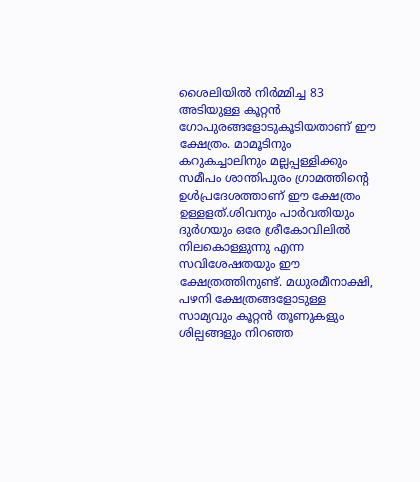ശൈലിയിൽ നിർമ്മിച്ച 83 അടിയുള്ള കൂറ്റൻ ഗോപുരങ്ങളോടുകൂടിയതാണ് ഈ ക്ഷേത്രം. മാമൂടിനും കറുകച്ചാലിനും മല്ലപ്പള്ളിക്കും സമീപം ശാന്തിപുരം ഗ്രാമത്തിന്റെ ഉൾപ്രദേശത്താണ് ഈ ക്ഷേത്രം ഉള്ളളത്.ശിവനും പാർവതിയും ദുർഗയും ഒരേ ശ്രീകോവിലിൽ നിലകൊള്ളുന്നു എന്ന സവിശേഷതയും ഈ ക്ഷേത്രത്തിനുണ്ട്. മധുരമീനാക്ഷി, പഴനി ക്ഷേത്രങ്ങളോടുള്ള സാമ്യവും കൂറ്റൻ തൂണുകളും ശില്പങ്ങളും നിറഞ്ഞ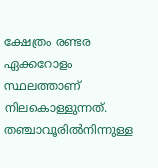ക്ഷേത്രം രണ്ടര ഏക്കറോളം സ്ഥലത്താണ് നിലകൊള്ളുന്നത്. തഞ്ചാവൂരിൽനിന്നുള്ള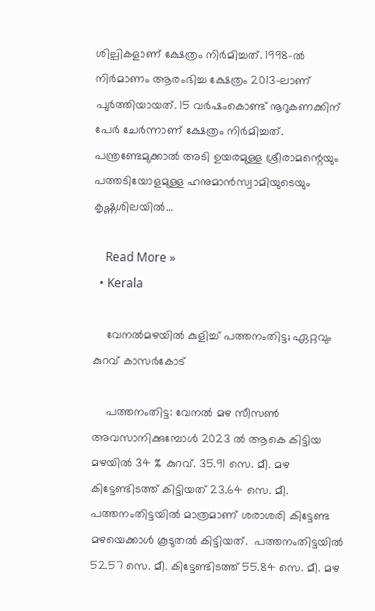ശില്പികളാണ് ക്ഷേത്രം നിർമിച്ചത്. 1998-ൽ നിർമാണം ആരംഭിച്ച ക്ഷേത്രം 2013-ലാണ് പുർത്തിയായത്. 15 വർഷംകൊണ്ട് നൂറുകണക്കിന് പേർ ചേർന്നാണ് ക്ഷേത്രം നിർമിച്ചത്. പന്ത്രണ്ടേമുക്കാൽ അടി ഉയരമുള്ള ശ്രീരാമന്റെയും പത്തടിയോളമുള്ള ഹനുമാൻസ്വാമിയുടെയും കൃഷ്ണശിലയിൽ…

    Read More »
  • Kerala

    വേനൽമഴയിൽ കുളിച്ച് പത്തനംതിട്ട; ഏറ്റവും കുറവ് കാസർകോട്

    പത്തനംതിട്ട: വേനൽ മഴ സീസൺ അവസാനിക്കുമ്പോൾ 2023 ൽ ആകെ കിട്ടിയ മഴയിൽ 34 % കുറവ്. 35.91 സെ. മീ. മഴ കിട്ടേണ്ടിടത്ത് കിട്ടിയത് 23.64 സെ. മീ.  പത്തനംതിട്ടയിൽ മാത്രമാണ് ശരാശരി കിട്ടേണ്ട മഴയെക്കാൾ കൂടുതൽ കിട്ടിയത്.  പത്തനംതിട്ടയിൽ 52.57 സെ. മീ. കിട്ടേണ്ടിടത്ത് 55.84 സെ. മീ. മഴ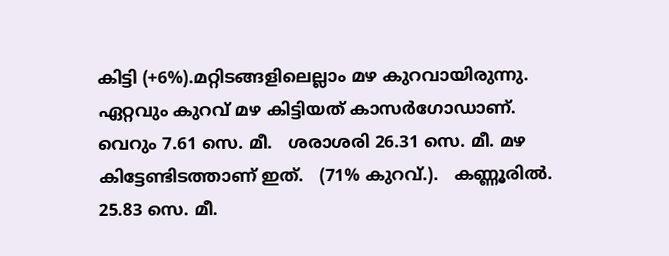കിട്ടി (+6%).മറ്റിടങ്ങളിലെല്ലാം മഴ കുറവായിരുന്നു. ഏറ്റവും കുറവ് മഴ കിട്ടിയത് കാസർഗോഡാണ്.  വെറും 7.61 സെ. മീ.   ശരാശരി 26.31 സെ. മീ. മഴ കിട്ടേണ്ടിടത്താണ് ഇത്.   (71% കുറവ്.).   കണ്ണൂരിൽ.  25.83 സെ. മീ.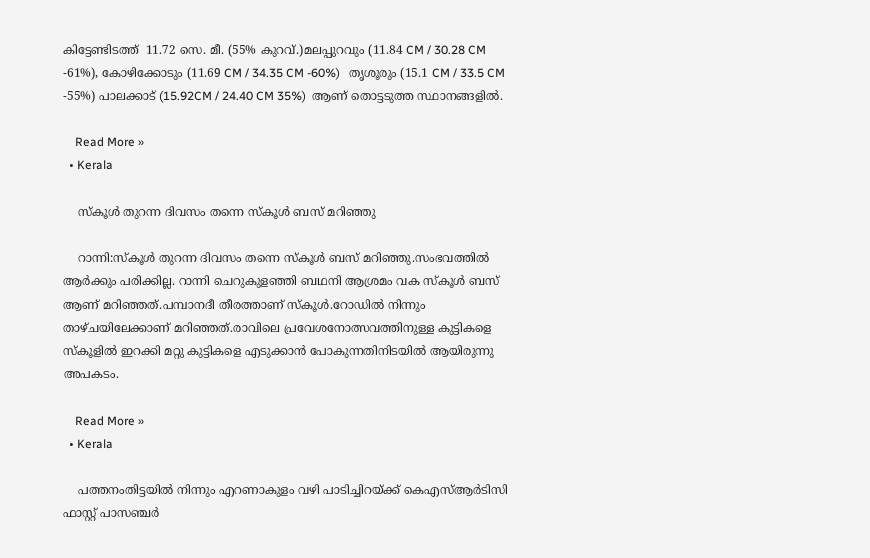കിട്ടേണ്ടിടത്ത്  11.72 സെ. മീ. (55% കുറവ്.)മലപ്പുറവും (11.84 CM / 30.28 CM -61%), കോഴിക്കോടും (11.69 CM / 34.35 CM -60%)   തൃശൂരും (15.1 CM / 33.5 CM -55%) പാലക്കാട് (15.92CM / 24.40 CM 35%)  ആണ് തൊട്ടടുത്ത സ്ഥാനങ്ങളിൽ.

    Read More »
  • Kerala

    സ്കൂൾ തുറന്ന ദിവസം തന്നെ സ്കൂൾ ബസ് മറിഞ്ഞു

    റാന്നി:സ്കൂൾ തുറന്ന ദിവസം തന്നെ സ്കൂൾ ബസ് മറിഞ്ഞു.സംഭവത്തിൽ ആർക്കും പരിക്കില്ല. റാന്നി ചെറുകുളഞ്ഞി ബഥനി ആശ്രമം വക സ്കൂൾ ബസ് ആണ് മറിഞ്ഞത്.പമ്പാനദീ തീരത്താണ് സ്കൂൾ.റോഡിൽ നിന്നും താഴ്ചയിലേക്കാണ് മറിഞ്ഞത്.രാവിലെ പ്രവേശനോത്സവത്തിനുള്ള കുട്ടികളെ സ്കൂളിൽ ഇറക്കി മറ്റു കുട്ടികളെ എടുക്കാൻ പോകുന്നതിനിടയിൽ ആയിരുന്നു അപകടം.

    Read More »
  • Kerala

    പത്തനംതിട്ടയിൽ നിന്നും എറണാകുളം വഴി പാടിച്ചിറയ്ക്ക് കെഎസ്ആർടിസി ഫാസ്റ്റ് പാസഞ്ചർ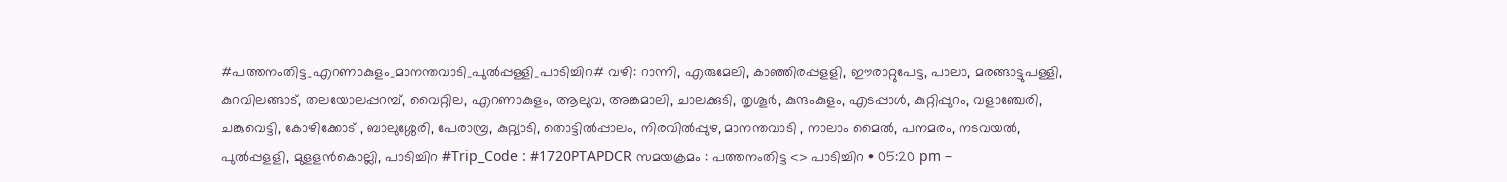#പത്തനംതിട്ട_എറണാകുളം_മാനന്തവാടി_പുൽപ്പള്ളി_പാടിച്ചിറ# വഴി: റാന്നി, എരുമേലി, കാഞ്ഞിരപ്പളളി, ഈരാറ്റുപേട്ട, പാലാ, മരങ്ങാട്ടുപള്ളി, കുറവിലങ്ങാട്, തലയോലപ്പറമ്പ്, വൈറ്റില, എറണാകുളം, ആലുവ, അങ്കമാലി, ചാലക്കുടി, തൃശൂര്‍, കുന്ദംകുളം, എടപ്പാൾ, കുറ്റിപ്പുറം, വളാഞ്ചേരി, ചങ്കുവെട്ടി, കോഴിക്കോട് , ബാലുശ്ശേരി, പേരാമ്പ്ര, കുറ്റ്യാടി, തൊട്ടില്‍പ്പാലം, നിരവില്‍പ്പുഴ, മാനന്തവാടി , നാലാം മൈൽ, പനമരം, നടവയല്‍, പുല്‍പ്പളളി, മുളളന്‍കൊല്ലി, പാടിച്ചിറ #Trip_Code : #1720PTAPDCR സമയക്രമം : പത്തനംതിട്ട <> പാടിച്ചിറ • 05:20 pm –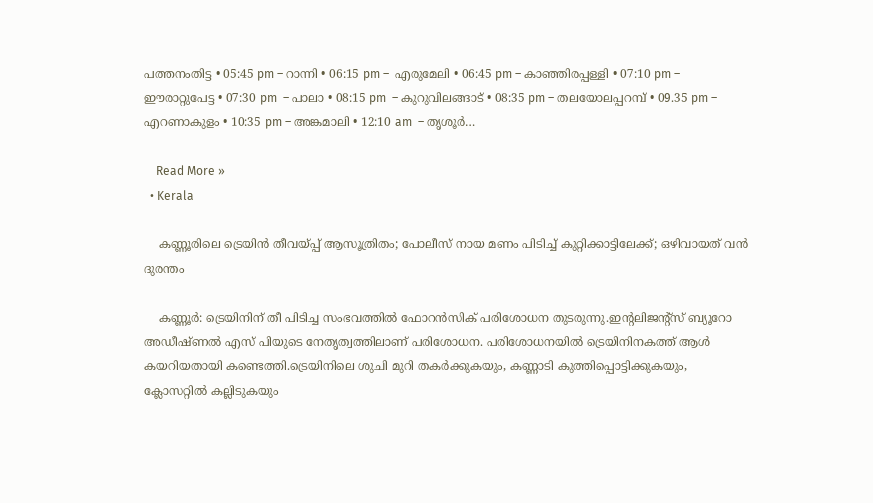പത്തനംതിട്ട • 05:45 pm – റാന്നി • 06:15 pm –  എരുമേലി • 06:45 pm – കാഞ്ഞിരപ്പള്ളി • 07:10 pm –   ഈരാറ്റുപേട്ട • 07:30 pm  – പാലാ • 08:15 pm  – കുറുവിലങ്ങാട് • 08:35 pm – തലയോലപ്പറമ്പ് • 09.35 pm – എറണാകുളം • 10:35 pm – അങ്കമാലി • 12:10 am  – തൃശൂർ…

    Read More »
  • Kerala

    കണ്ണൂരിലെ ട്രെയിൻ തീവയ്പ്പ് ആസൂത്രിതം; പോലീസ് നായ മണം പിടിച്ച് കുറ്റിക്കാട്ടിലേക്ക്; ഒഴിവായത് വൻ ദുരന്തം

    കണ്ണൂര്‍: ട്രെയിനിന് തീ പിടിച്ച സംഭവത്തില്‍ ഫോറൻസിക് പരിശോധന തുടരുന്നു.ഇന്റലിജന്റ്സ് ബ്യൂറോ അഡീഷ്ണല്‍ എസ് പിയുടെ നേതൃത്വത്തിലാണ് പരിശോധന. പരിശോധനയില്‍ ട്രെയിനിനകത്ത് ആള്‍ കയറിയതായി കണ്ടെത്തി.ട്രെയിനിലെ ശുചി മുറി തകര്‍ക്കുകയും, കണ്ണാടി കുത്തിപ്പൊട്ടിക്കുകയും, ക്ലോസറ്റില്‍ കല്ലിടുകയും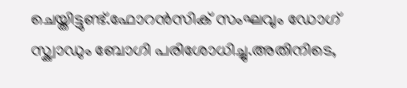ചെയ്തിട്ടുണ്ട്.ഫോറൻസിക് സംഘവും ഡോഗ് സ്ക്വാഡും ബോഗി പരിശോധിച്ചു.അതിനിടെ,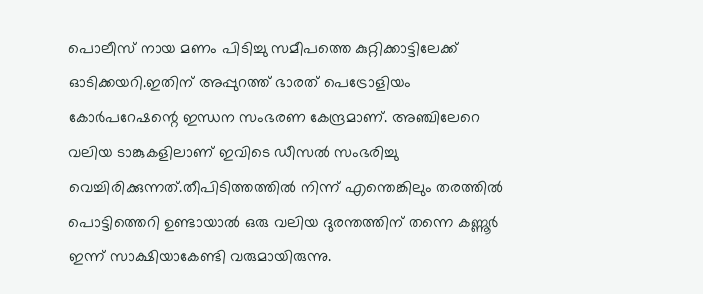പൊലീസ് നായ മണം പിടിച്ചു സമീപത്തെ കുറ്റിക്കാട്ടിലേക്ക് ഓടിക്കയറി.ഇതിന് അപ്പുറത്ത് ഭാരത് പെട്രോളിയം കോർപറേഷന്റെ ഇന്ധന സംഭരണ കേന്ദ്രമാണ്. അഞ്ചിലേറെ വലിയ ടാങ്കുകളിലാണ് ഇവിടെ ഡീസൽ സംഭരിച്ചു വെച്ചിരിക്കുന്നത്.തീപിടിത്തത്തിൽ നിന്ന് എന്തെങ്കിലും തരത്തിൽ പൊട്ടിത്തെറി ഉണ്ടായാൽ ഒരു വലിയ ദുരന്തത്തിന് തന്നെ കണ്ണൂർ ഇന്ന് സാക്ഷിയാകേണ്ടി വരുമായിരുന്നു.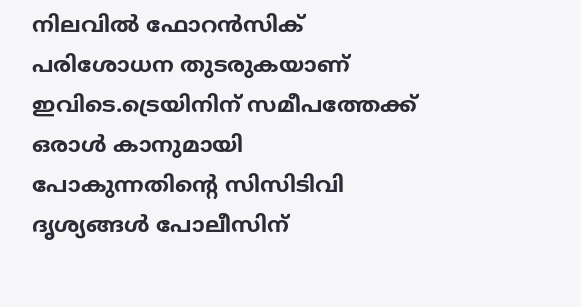നിലവില്‍ ഫോറൻസിക് പരിശോധന തുടരുകയാണ് ഇവിടെ.ട്രെയിനിന് സമീപത്തേക്ക് ഒരാൾ കാനുമായി പോകുന്നതിന്റെ സിസിടിവി ദൃശ്യങ്ങൾ പോലീസിന്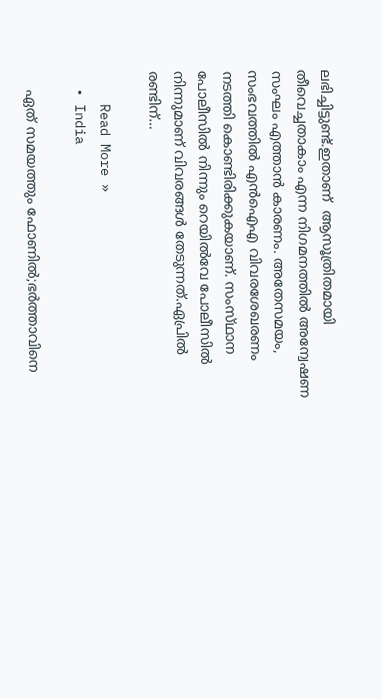ലഭിച്ചിട്ടുണ്ട്.ഇതാണ്  ആസൂത്രിതമായി തീവെച്ചതാകാം എന്ന നിഗമനത്തിൽ അന്വേഷണ സംഘം എത്താൻ കാരണം. അതേസമയം, സംഭവത്തിൽ എൻഐഎ വിവരശേഖരണം നടത്തി കൊണ്ടിരിക്കുകയാണ്. സംസ്‌ഥാന പോലീസിൽ നിന്നും റെയിൽവേ പോലീസിൽ നിന്നുമാണ് വിവരങ്ങൾ തേടുന്നത്.ഏപ്രിൽ രണ്ടിന്…

    Read More »
  • India

    ഏത് സമയത്തും ഫോണിൽ;ഭര്‍ത്താവിനെ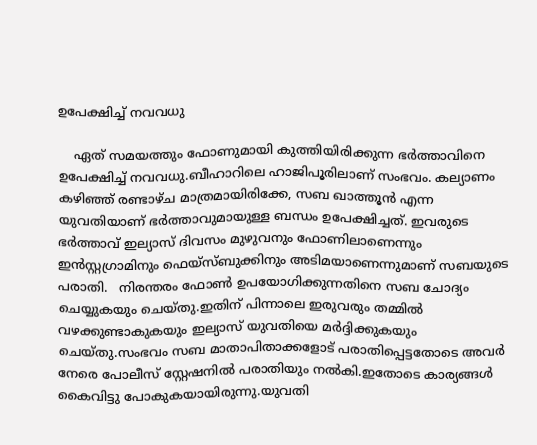ഉപേക്ഷിച്ച്‌ നവവധു

    ഏത് സമയത്തും ഫോണുമായി കുത്തിയിരിക്കുന്ന ഭർത്താവിനെ ഉപേക്ഷിച്ച് നവവധു.ബീഹാറിലെ ഹാജിപൂരിലാണ് സംഭവം. കല്യാണം കഴിഞ്ഞ് രണ്ടാഴ്ച മാത്രമായിരിക്കേ, സബ ഖാത്തൂന്‍ എന്ന യുവതിയാണ് ഭര്‍ത്താവുമായുള്ള ബന്ധം ഉപേക്ഷിച്ചത്. ഇവരുടെ ഭർത്താവ് ഇല്യാസ് ദിവസം മുഴുവനും ഫോണിലാണെന്നും ഇന്‍സ്റ്റഗ്രാമിനും ഫെയ്‌സ്ബുക്കിനും അടിമയാണെന്നുമാണ് സബയുടെ പരാതി.   നിരന്തരം ഫോണ്‍ ഉപയോഗിക്കുന്നതിനെ സബ ചോദ്യം ചെയ്യുകയും ചെയ്തു.ഇതിന് പിന്നാലെ ഇരുവരും തമ്മിൽ വഴക്കുണ്ടാകുകയും ഇല്യാസ് യുവതിയെ മർദ്ദിക്കുകയും ചെയ്തു.സംഭവം സബ മാതാപിതാക്കളോട് പരാതിപ്പെട്ടതോടെ അവർ നേരെ പോലീസ് സ്റ്റേഷനിൽ പരാതിയും നൽകി.ഇതോടെ കാര്യങ്ങൾ കൈവിട്ടു പോകുകയായിരുന്നു.യുവതി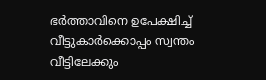ഭർത്താവിനെ ഉപേക്ഷിച്ച് വീട്ടുകാർക്കൊപ്പം സ്വന്തം വീട്ടിലേക്കും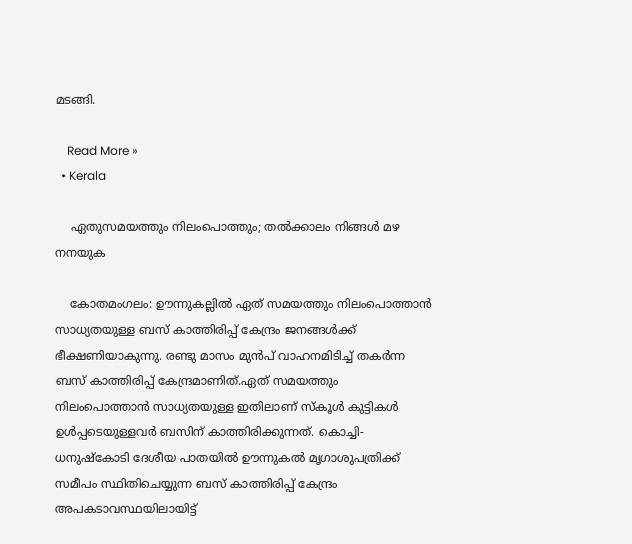മടങ്ങി.

    Read More »
  • Kerala

    ഏതുസമയത്തും നിലംപൊത്തും; തൽക്കാലം നിങ്ങൾ മഴ നനയുക

    കോതമംഗലം: ഊന്നുകല്ലില്‍ ഏത് സമയത്തും നിലംപൊത്താൻ സാധ്യതയുള്ള ബസ് കാത്തിരിപ്പ് കേന്ദ്രം ജനങ്ങൾക്ക് ഭീക്ഷണിയാകുന്നു. രണ്ടു മാസം മുൻപ് വാഹനമിടിച്ച്‌ തകര്‍ന്ന ബസ് കാത്തിരിപ്പ് കേന്ദ്രമാണിത്.ഏത് സമയത്തും നിലംപൊത്താൻ സാധ്യതയുള്ള ഇതിലാണ് സ്കൂൾ കുട്ടികൾ ഉൾപ്പടെയുള്ളവർ ബസിന് കാത്തിരിക്കുന്നത്. കൊച്ചി-ധനുഷ്കോടി ദേശീയ പാതയില്‍ ഊന്നുകല്‍ മൃഗാശുപത്രിക്ക് സമീപം സ്ഥിതിചെയ്യുന്ന ബസ് കാത്തിരിപ്പ് കേന്ദ്രം അപകടാവസ്ഥയിലായിട്ട്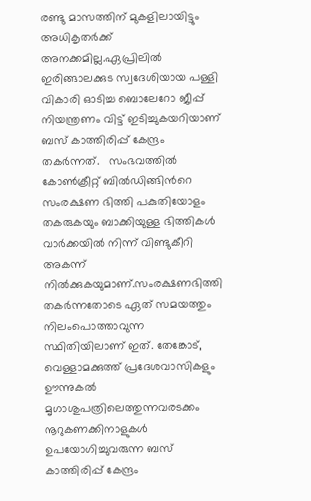രണ്ടു മാസത്തിന് മുകളിലായിട്ടും അധികൃതർക്ക് അനക്കമില്ല.ഏപ്രിലില്‍ ഇരിങ്ങാലക്കുട സ്വദേശിയായ പള്ളി വികാരി ഓടിച്ച ബൊലേറോ ജീപ്പ് നിയന്ത്രണം വിട്ട് ഇടിച്ചുകയറിയാണ് ബസ് കാത്തിരിപ്പ് കേന്ദ്രം തകർന്നത്.   സംഭവത്തിൽ ‍ കോൺക്രീറ്റ് ബില്‍ഡിങ്ങിന്‍റെ സംരക്ഷണ ഭിത്തി പകുതിയോളം തകരുകയും ബാക്കിയുള്ള ഭിത്തികള്‍ വാര്‍ക്കയില്‍ നിന്ന് വിണ്ടുകീറി അകന്ന് നില്‍ക്കുകയുമാണ്.സംരക്ഷണഭിത്തി തകര്‍ന്നതോടെ ഏത് സമയത്തും നിലംപൊത്താവുന്ന സ്ഥിതിയിലാണ് ഇത്. തേങ്കോട്, വെള്ളാമക്കുത്ത് പ്രദേശവാസികളും ഊന്നുകല്‍ മൃഗാശുപത്രിലെത്തുന്നവരടക്കം നൂറുകണക്കിനാളുകള്‍ ഉപയോഗിച്ചുവരുന്ന ബസ് കാത്തിരിപ്പ് കേന്ദ്രം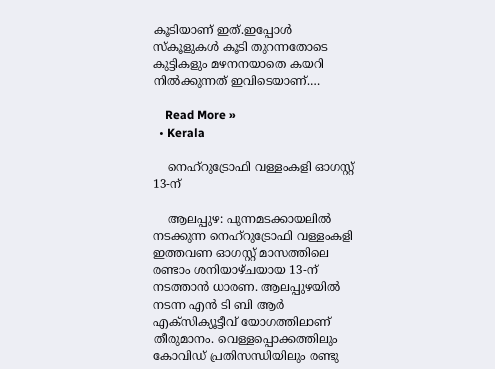കൂടിയാണ് ഇത്.ഇപ്പോൾ സ്കൂളുകൾ കൂടി തുറന്നതോടെ കുട്ടികളും മഴനനയാതെ കയറി നിൽക്കുന്നത് ഇവിടെയാണ്.…

    Read More »
  • Kerala

    നെഹ്റുട്രോഫി വള്ളംകളി ഓഗസ്റ്റ് 13-ന്

    ആലപ്പുഴ: പുന്നമടക്കായലില്‍ നടക്കുന്ന നെഹ്റുട്രോഫി വള്ളംകളി ഇത്തവണ ഓഗസ്റ്റ് മാസത്തിലെ രണ്ടാം ശനിയാഴ്ചയായ 13-ന് നടത്താൻ ധാരണ. ആലപ്പുഴയില്‍ നടന്ന എൻ ടി ബി ആര്‍ എക്സിക്യൂട്ടീവ് യോഗത്തിലാണ് തീരുമാനം. വെള്ളപ്പൊക്കത്തിലും കോവിഡ് പ്രതിസന്ധിയിലും രണ്ടു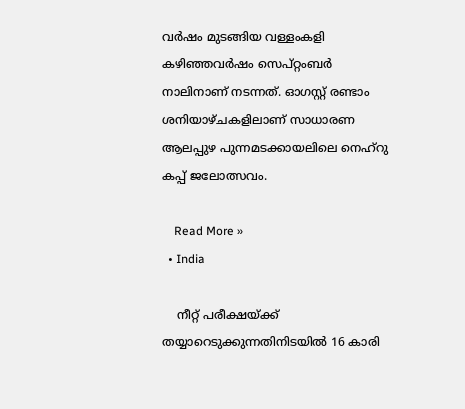വര്‍ഷം മുടങ്ങിയ വള്ളംകളി കഴിഞ്ഞവര്‍ഷം സെപ്റ്റംബര്‍ നാലിനാണ് നടന്നത്. ഓഗസ്റ്റ് രണ്ടാം ശനിയാഴ്ചകളിലാണ് സാധാരണ ആലപ്പുഴ പുന്നമടക്കായലിലെ നെഹ്റു കപ്പ് ജലോത്സവം.

    Read More »
  • India

    നീറ്റ് പരീക്ഷയ്ക്ക് തയ്യാറെടുക്കുന്നതിനിടയിൽ 16 കാരി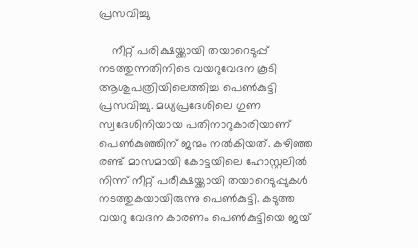പ്രസവിച്ചു

    നീറ്റ് പരിക്ഷയ്ക്കായി തയാറെടുപ്പ് നടത്തുന്നതിനിടെ വയറുവേദന കൂടി ആശുപത്രിയിലെത്തിച്ച പെണ്‍കുട്ടി പ്രസവിച്ചു. മധ്യപ്രദേശിലെ ഗുണ സ്വദേശിനിയായ പതിനാറുകാരിയാണ് പെണ്‍കുഞ്ഞിന് ജന്മം നല്‍കിയത്. കഴിഞ്ഞ രണ്ട് മാസമായി കോട്ടയിലെ ഹോസ്റ്റലില്‍ നിന്ന് നീറ്റ് പരീക്ഷയ്ക്കായി തയാറെടുപ്പുകള്‍ നടത്തുകയായിരുന്നു പെണ്‍കുട്ടി. കടുത്ത വയറു വേദന കാരണം പെണ്‍കുട്ടിയെ ജയ്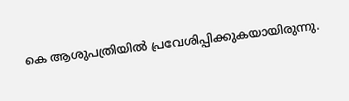കെ ആശുപത്രിയില്‍ പ്രവേശിപ്പിക്കുകയായിരുന്നു.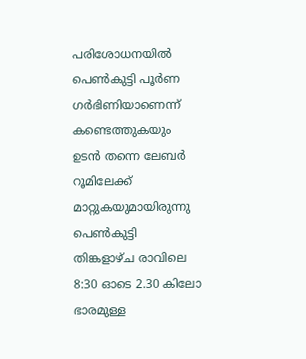പരിശോധനയില്‍ പെണ്‍കുട്ടി പൂർണ ഗര്‍ഭിണിയാണെന്ന് കണ്ടെത്തുകയും  ഉടന്‍ തന്നെ ലേബര്‍ റൂമിലേക്ക് മാറ്റുകയുമായിരുന്നു പെണ്‍കുട്ടി തിങ്കളാഴ്ച രാവിലെ 8:30 ഓടെ 2.30 കിലോ ഭാരമുള്ള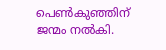പെണ്‍കുഞ്ഞിന് ജന്മം നല്‍കി.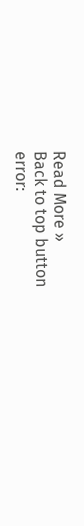Read More »
Back to top button
error: